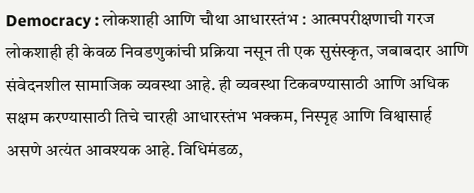Democracy : लोकशाही आणि चौथा आधारस्तंभ : आत्मपरीक्षणाची गरज
लोकशाही ही केवळ निवडणुकांची प्रक्रिया नसून ती एक सुसंस्कृत, जबाबदार आणि संवेदनशील सामाजिक व्यवस्था आहे. ही व्यवस्था टिकवण्यासाठी आणि अधिक सक्षम करण्यासाठी तिचे चारही आधारस्तंभ भक्कम, निस्पृह आणि विश्वासार्ह असणे अत्यंत आवश्यक आहे. विधिमंडळ,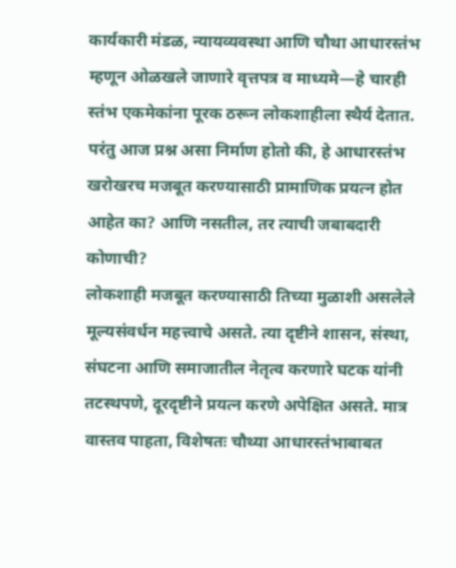कार्यकारी मंडळ, न्यायव्यवस्था आणि चौथा आधारस्तंभ म्हणून ओळखले जाणारे वृत्तपत्र व माध्यमे—हे चारही स्तंभ एकमेकांना पूरक ठरून लोकशाहीला स्थैर्य देतात. परंतु आज प्रश्न असा निर्माण होतो की, हे आधारस्तंभ खरोखरच मजबूत करण्यासाठी प्रामाणिक प्रयत्न होत आहेत का? आणि नसतील, तर त्याची जबाबदारी कोणाची?
लोकशाही मजबूत करण्यासाठी तिच्या मुळाशी असलेले मूल्यसंवर्धन महत्त्वाचे असते. त्या दृष्टीने शासन, संस्था, संघटना आणि समाजातील नेतृत्व करणारे घटक यांनी तटस्थपणे, दूरदृष्टीने प्रयत्न करणे अपेक्षित असते. मात्र वास्तव पाहता, विशेषतः चौथ्या आधारस्तंभाबाबत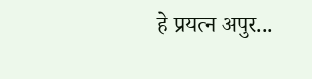हे प्रयत्न अपुर...